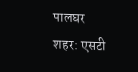पालघर शहर: एसटी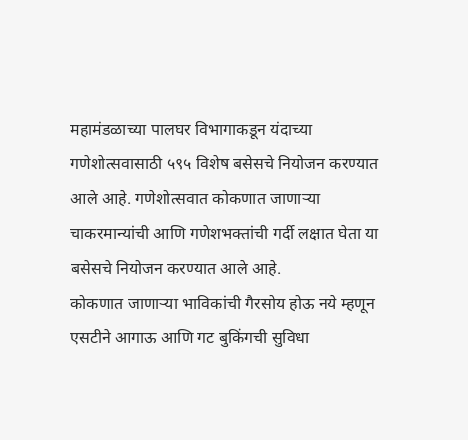महामंडळाच्या पालघर विभागाकडून यंदाच्या गणेशोत्सवासाठी ५९५ विशेष बसेसचे नियोजन करण्यात आले आहे. गणेशोत्सवात कोकणात जाणाऱ्या चाकरमान्यांची आणि गणेशभक्तांची गर्दी लक्षात घेता या बसेसचे नियोजन करण्यात आले आहे.
कोकणात जाणाऱ्या भाविकांची गैरसोय होऊ नये म्हणून एसटीने आगाऊ आणि गट बुकिंगची सुविधा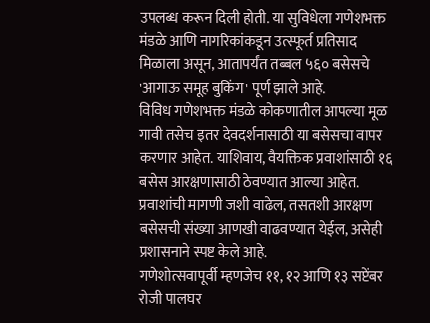उपलब्ध करून दिली होती. या सुविधेला गणेशभक्त मंडळे आणि नागरिकांकडून उत्स्फूर्त प्रतिसाद मिळाला असून, आतापर्यंत तब्बल ५६० बसेसचे 'आगाऊ समूह बुकिंग' पूर्ण झाले आहे.
विविध गणेशभक्त मंडळे कोकणातील आपल्या मूळ गावी तसेच इतर देवदर्शनासाठी या बसेसचा वापर करणार आहेत. याशिवाय, वैयक्तिक प्रवाशांसाठी १६ बसेस आरक्षणासाठी ठेवण्यात आल्या आहेत. प्रवाशांची मागणी जशी वाढेल, तसतशी आरक्षण बसेसची संख्या आणखी वाढवण्यात येईल, असेही प्रशासनाने स्पष्ट केले आहे.
गणेशोत्सवापूर्वी म्हणजेच ११, १२ आणि १३ सप्टेंबर रोजी पालघर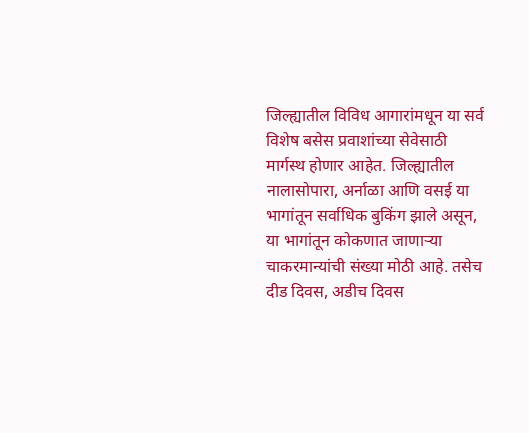जिल्ह्यातील विविध आगारांमधून या सर्व विशेष बसेस प्रवाशांच्या सेवेसाठी मार्गस्थ होणार आहेत. जिल्ह्यातील नालासोपारा, अर्नाळा आणि वसई या भागांतून सर्वाधिक बुकिंग झाले असून, या भागांतून कोकणात जाणाऱ्या चाकरमान्यांची संख्या मोठी आहे. तसेच दीड दिवस, अडीच दिवस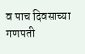व पाच दिवसाच्या गणपती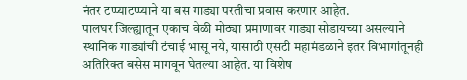नंतर टप्प्याटप्प्याने या बस गाड्या परतीचा प्रवास करणार आहेत.
पालघर जिल्ह्यातून एकाच वेळी मोठ्या प्रमाणावर गाड्या सोडायच्या असल्याने स्थानिक गाड्यांची टंचाई भासू नये, यासाठी एसटी महामंडळाने इतर विभागांतूनही अतिरिक्त बसेस मागवून घेतल्या आहेत. या विशेष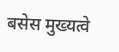बसेस मुख्यत्वे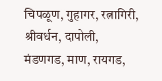चिपळूण, गुहागर, रत्नागिरी, श्रीवर्धन, दापोली, मंडणगड, माण, रायगड,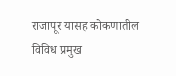राजापूर यासह कोकणातील विविध प्रमुख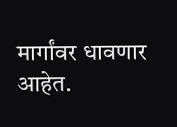मार्गांवर धावणार आहेत.